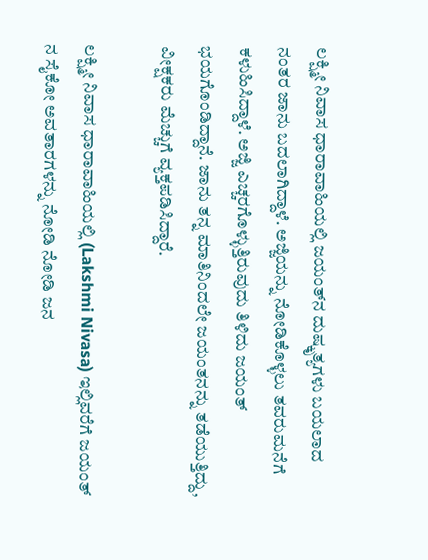ಲಕ್ಷ್ಮೀ ನಿವಾಸ ಧಾರಾವಾಹಿಯಲ್ಲಿ ಜಯಂತ್‌ನ ದುಷ್ಕೃತ್ಯಗಳು ಬಯಲಾದ ನಂತರ ಜಾನು ಬದಲಾಗಿದ್ದಾಳೆ. ಅಜ್ಜಿಯನ್ನು ನೋಡಿಕೊಳ್ಳಲು ತವರುಮನೆಗೆ ಕಳುಹಿಸಿದ್ದಾಳೆ. ಅಜ್ಜಿ ಎಚ್ಚರಗೊಳ್ಳುತ್ತಿರುವುದು ತಿಳಿದು ಜಯಂತ್ ಭಯಗೊಂಡಿದ್ದಾನೆ. ಜಾನು ತನ್ನ ಮಾತಿನಿಂದಲೇ ಜಯಂತನನ್ನು ತಡೆಯುತ್ತಿದ್ದು, ವೀಕ್ಷಕರು ಮೆಚ್ಚುಗೆ ವ್ಯಕ್ತಪಡಿಸಿದ್ದಾರೆ.

ಲಕ್ಷ್ಮೀ ನಿವಾಸ ಧಾರಾವಾಹಿಯಲ್ಲಿ (Lakshmi Nivasa) ಇಲ್ಲಿವರೆಗೆ ಜಯಂತ್ ನ ಸೈಕೋ ಅವತಾರಗಳನ್ನು ನೋಡಿ ನೋಡಿ ಜನ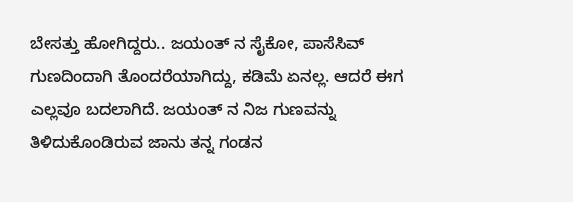ಬೇಸತ್ತು ಹೋಗಿದ್ದರು.. ಜಯಂತ್ ನ ಸೈಕೋ, ಪಾಸೆಸಿವ್ ಗುಣದಿಂದಾಗಿ ತೊಂದರೆಯಾಗಿದ್ದು, ಕಡಿಮೆ ಏನಲ್ಲ. ಆದರೆ ಈಗ ಎಲ್ಲವೂ ಬದಲಾಗಿದೆ. ಜಯಂತ್ ನ ನಿಜ ಗುಣವನ್ನು ತಿಳಿದುಕೊಂಡಿರುವ ಜಾನು ತನ್ನ ಗಂಡನ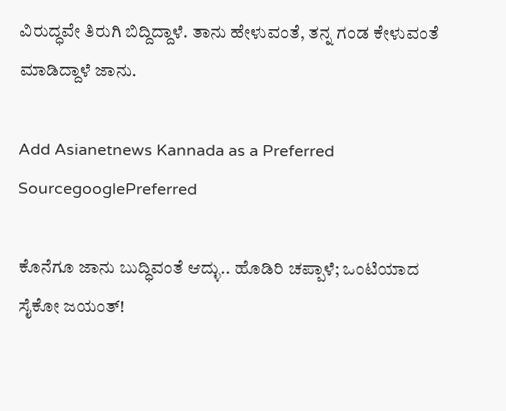ವಿರುದ್ಧವೇ ತಿರುಗಿ ಬಿದ್ದಿದ್ದಾಳೆ. ತಾನು ಹೇಳುವಂತೆ, ತನ್ನ ಗಂಡ ಕೇಳುವಂತೆ ಮಾಡಿದ್ದಾಳೆ ಜಾನು.

Add Asianetnews Kannada as a Preferred SourcegooglePreferred

ಕೊನೆಗೂ ಜಾನು ಬುದ್ಧಿವಂತೆ ಆದ್ಳು.. ಹೊಡಿರಿ ಚಪ್ಪಾಳೆ; ಒಂಟಿಯಾದ ಸೈಕೋ ಜಯಂತ್!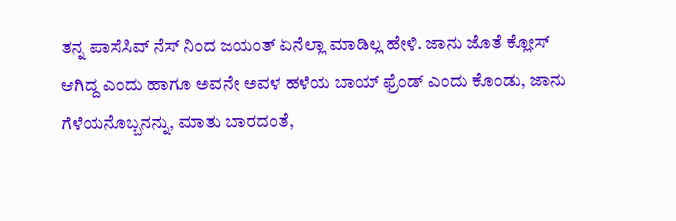ತನ್ನ ಪಾಸೆಸಿವ್ ನೆಸ್ ನಿಂದ ಜಯಂತ್ ಏನೆಲ್ಲಾ ಮಾಡಿಲ್ಲ ಹೇಳಿ. ಜಾನು ಜೊತೆ ಕ್ಲೋಸ್ ಆಗಿದ್ದ ಎಂದು ಹಾಗೂ ಅವನೇ ಅವಳ ಹಳೆಯ ಬಾಯ್ ಫ್ರೆಂಡ್ ಎಂದು ಕೊಂಡು, ಜಾನು ಗೆಳೆಯನೊಬ್ಬನನ್ನು, ಮಾತು ಬಾರದಂತೆ,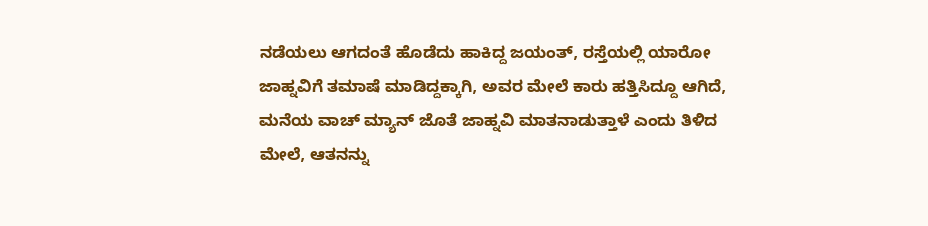ನಡೆಯಲು ಆಗದಂತೆ ಹೊಡೆದು ಹಾಕಿದ್ದ ಜಯಂತ್, ರಸ್ತೆಯಲ್ಲಿ ಯಾರೋ ಜಾಹ್ನವಿಗೆ ತಮಾಷೆ ಮಾಡಿದ್ದಕ್ಕಾಗಿ, ಅವರ ಮೇಲೆ ಕಾರು ಹತ್ತಿಸಿದ್ದೂ ಆಗಿದೆ, ಮನೆಯ ವಾಚ್ ಮ್ಯಾನ್ ಜೊತೆ ಜಾಹ್ನವಿ ಮಾತನಾಡುತ್ತಾಳೆ ಎಂದು ತಿಳಿದ ಮೇಲೆ, ಆತನನ್ನು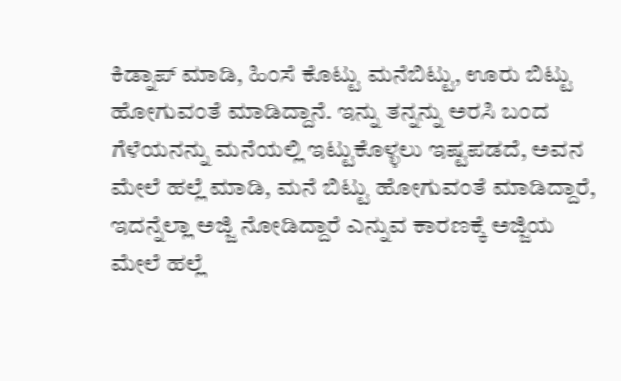ಕಿಡ್ನಾಪ್ ಮಾಡಿ, ಹಿಂಸೆ ಕೊಟ್ಟು ಮನೆಬಿಟ್ಟು, ಊರು ಬಿಟ್ಟು ಹೋಗುವಂತೆ ಮಾಡಿದ್ದಾನೆ. ಇನ್ನು ತನ್ನನ್ನು ಅರಸಿ ಬಂದ ಗೆಳೆಯನನ್ನು ಮನೆಯಲ್ಲಿ ಇಟ್ಟುಕೊಳ್ಳಲು ಇಷ್ಟಪಡದೆ, ಅವನ ಮೇಲೆ ಹಲ್ಲೆ ಮಾಡಿ, ಮನೆ ಬಿಟ್ಟು ಹೋಗುವಂತೆ ಮಾಡಿದ್ದಾರೆ, ಇದನ್ನೆಲ್ಲಾ ಅಜ್ಜಿ ನೋಡಿದ್ದಾರೆ ಎನ್ನುವ ಕಾರಣಕ್ಕೆ ಅಜ್ಜಿಯ ಮೇಲೆ ಹಲ್ಲೆ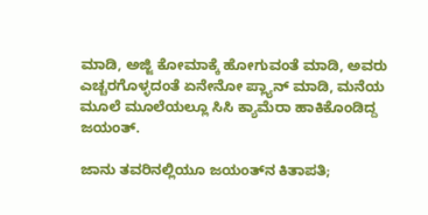ಮಾಡಿ, ಅಜ್ಜಿ ಕೋಮಾಕ್ಕೆ ಹೋಗುವಂತೆ ಮಾಡಿ, ಅವರು ಎಚ್ಚರಗೊಳ್ಳದಂತೆ ಏನೇನೋ ಪ್ಲ್ಯಾನ್ ಮಾಡಿ, ಮನೆಯ ಮೂಲೆ ಮೂಲೆಯಲ್ಲೂ ಸಿಸಿ ಕ್ಯಾಮೆರಾ ಹಾಕಿಕೊಂಡಿದ್ದ ಜಯಂತ್.

ಜಾನು ತವರಿನಲ್ಲಿಯೂ ಜಯಂತ್‌ನ ಕಿತಾಪತಿ;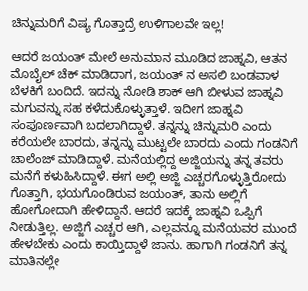ಚಿನ್ನುಮರಿಗೆ ವಿಷ್ಯ ಗೊತ್ತಾದ್ರೆ ಉಳಿಗಾಲವೇ ಇಲ್ಲ!

ಆದರೆ ಜಯಂತ್ ಮೇಲೆ ಅನುಮಾನ ಮೂಡಿದ ಜಾಹ್ನವಿ, ಆತನ ಮೊಬೈಲ್ ಚೆಕ್ ಮಾಡಿದಾಗ, ಜಯಂತ್ ನ ಅಸಲಿ ಬಂಡವಾಳ ಬೆಳಕಿಗೆ ಬಂದಿದೆ. ಇದನ್ನು ನೋಡಿ ಶಾಕ್ ಆಗಿ ಬೀಳುವ ಜಾಹ್ನವಿ ಮಗುವನ್ನು ಸಹ ಕಳೆದುಕೊಳ್ಳುತ್ತಾಳೆ. ಇದೀಗ ಜಾಹ್ನವಿ ಸಂಪೂರ್ಣವಾಗಿ ಬದಲಾಗಿದ್ದಾಳೆ. ತನ್ನನ್ನು ಚಿನ್ನುಮರಿ ಎಂದು ಕರೆಯಲೇ ಬಾರದು, ತನ್ನನ್ನು ಮುಟ್ಟಲೇ ಬಾರದು ಎಂದು ಗಂಡನಿಗೆ ಚಾಲೆಂಜ್ ಮಾಡಿದ್ದಾಳೆ. ಮನೆಯಲ್ಲಿದ್ದ ಅಜ್ಜಿಯನ್ನು ತನ್ನ ತವರು ಮನೆಗೆ ಕಳುಹಿಸಿದ್ದಾಳೆ. ಈಗ ಅಲ್ಲಿ ಅಜ್ಜಿ ಎಚ್ಚರಗೊಳ್ಳುತ್ತಿರೋದು ಗೊತ್ತಾಗಿ, ಭಯಗೊಂಡಿರುವ ಜಯಂತ್, ತಾನು ಅಲ್ಲಿಗೆ ಹೋಗೋದಾಗಿ ಹೇಳಿದ್ದಾನೆ. ಆದರೆ ಇದಕ್ಕೆ ಜಾಹ್ನವಿ ಒಪ್ಪಿಗೆ ನೀಡುತ್ತಿಲ್ಲ. ಅಜ್ಜಿಗೆ ಎಚ್ಚರ ಆಗಿ, ಎಲ್ಲವನ್ನೂ ಮನೆಯವರ ಮುಂದೆ ಹೇಳಬೇಕು ಎಂದು ಕಾಯ್ತಿದ್ದಾಳೆ ಜಾನು. ಹಾಗಾಗಿ ಗಂಡನಿಗೆ ತನ್ನ ಮಾತಿನಲ್ಲೇ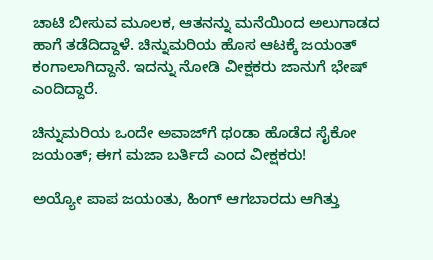ಚಾಟಿ ಬೀಸುವ ಮೂಲಕ, ಆತನನ್ನು ಮನೆಯಿಂದ ಅಲುಗಾಡದ ಹಾಗೆ ತಡೆದಿದ್ದಾಳೆ. ಚಿನ್ನುಮರಿಯ ಹೊಸ ಆಟಕ್ಕೆ ಜಯಂತ್ ಕಂಗಾಲಾಗಿದ್ದಾನೆ. ಇದನ್ನು ನೋಡಿ ವೀಕ್ಷಕರು ಜಾನುಗೆ ಭೇಷ್ ಎಂದಿದ್ದಾರೆ.

ಚಿನ್ನುಮರಿಯ ಒಂದೇ ಅವಾಜ್‌ಗೆ ಥಂಡಾ ಹೊಡೆದ ಸೈಕೋ ಜಯಂತ್; ಈಗ ಮಜಾ ಬರ್ತಿದೆ ಎಂದ ವೀಕ್ಷಕರು!

ಅಯ್ಯೋ ಪಾಪ ಜಯಂತು, ಹಿಂಗ್ ಆಗಬಾರದು ಆಗಿತ್ತು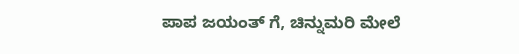ಪಾಪ ಜಯಂತ್ ಗೆ, ಚಿನ್ನುಮರಿ ಮೇಲೆ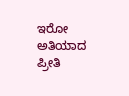ಇರೋ ಅತಿಯಾದ ಪ್ರೀತಿ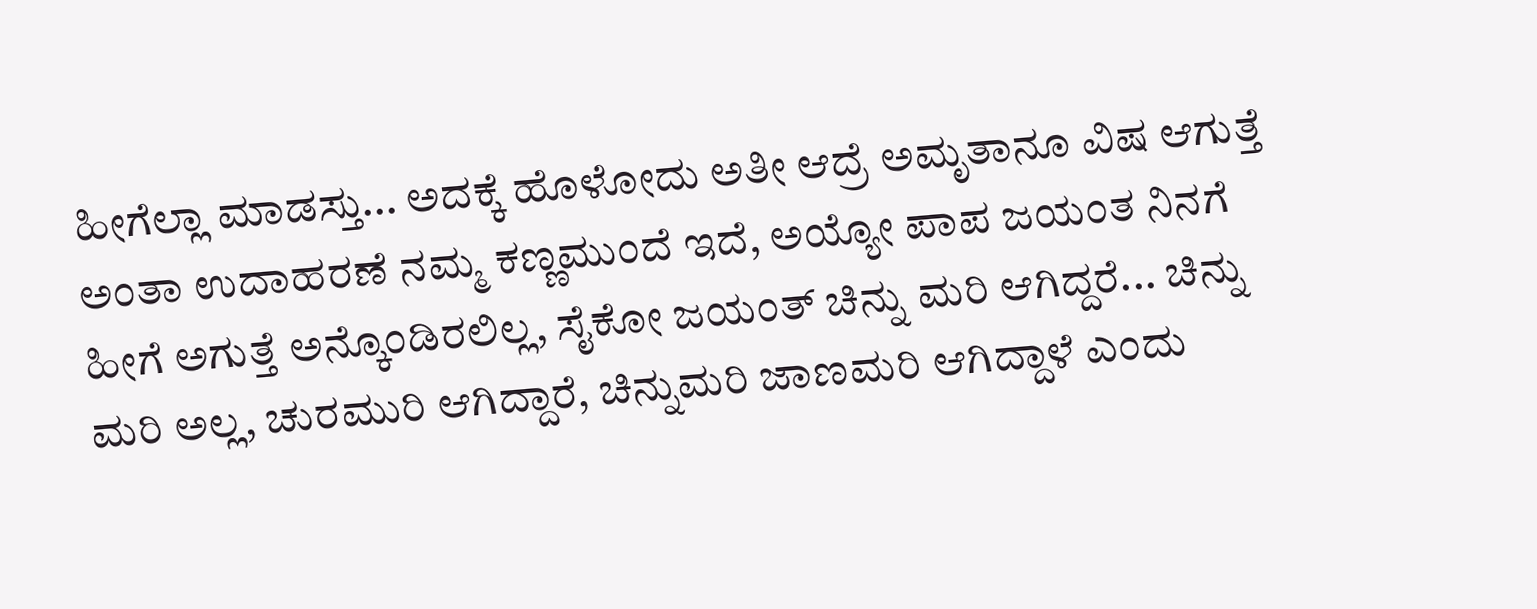ಹೀಗೆಲ್ಲಾ ಮಾಡಸ್ತು... ಅದಕ್ಕೆ ಹೊಳೋದು ಅತೀ ಆದ್ರೆ ಅಮೃತಾನೂ ವಿಷ ಆಗುತ್ತೆ ಅಂತಾ ಉದಾಹರಣೆ ನಮ್ಮ ಕಣ್ಣಮುಂದೆ ಇದೆ, ಅಯ್ಯೋ ಪಾಪ ಜಯಂತ ನಿನಗೆ ಹೀಗೆ ಅಗುತ್ತೆ ಅನ್ಕೊಂಡಿರಲಿಲ್ಲ, ಸೈಕೋ ಜಯಂತ್ ಚಿನ್ನು ಮರಿ ಆಗಿದ್ದರೆ... ಚಿನ್ನು ಮರಿ ಅಲ್ಲ, ಚುರಮುರಿ ಆಗಿದ್ದಾರೆ, ಚಿನ್ನುಮರಿ ಜಾಣಮರಿ ಆಗಿದ್ದಾಳೆ ಎಂದು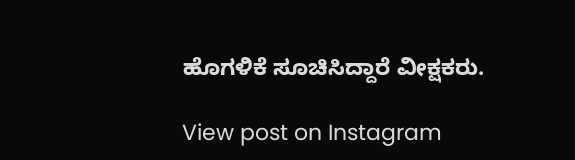ಹೊಗಳಿಕೆ ಸೂಚಿಸಿದ್ದಾರೆ ವೀಕ್ಷಕರು.

View post on Instagram